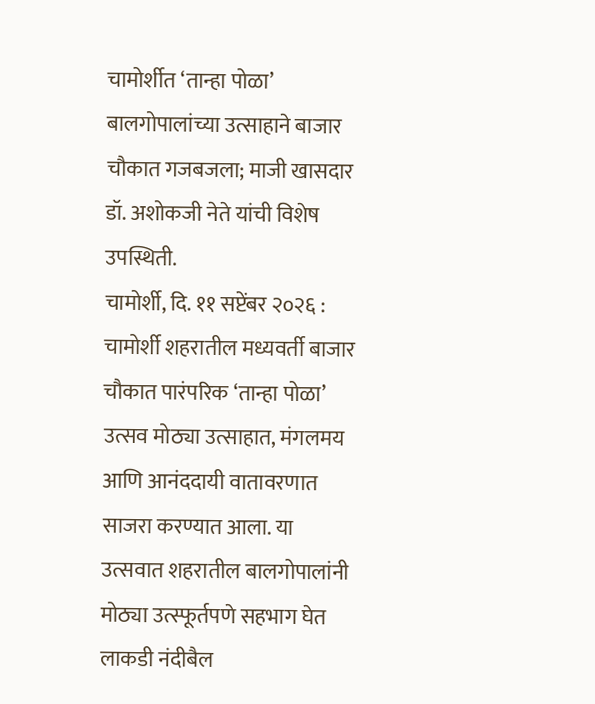चामोर्शीत ‘तान्हा पोळा’ बालगोपालांच्या उत्साहाने बाजार चौकात गजबजला; माजी खासदार डॉ. अशोकजी नेते यांची विशेष उपस्थिती.
चामोर्शी, दि. ११ सप्टेंबर २०२६ :
चामोर्शी शहरातील मध्यवर्ती बाजार चौकात पारंपरिक ‘तान्हा पोळा’ उत्सव मोठ्या उत्साहात, मंगलमय आणि आनंददायी वातावरणात साजरा करण्यात आला. या उत्सवात शहरातील बालगोपालांनी मोठ्या उत्स्फूर्तपणे सहभाग घेत लाकडी नंदीबैल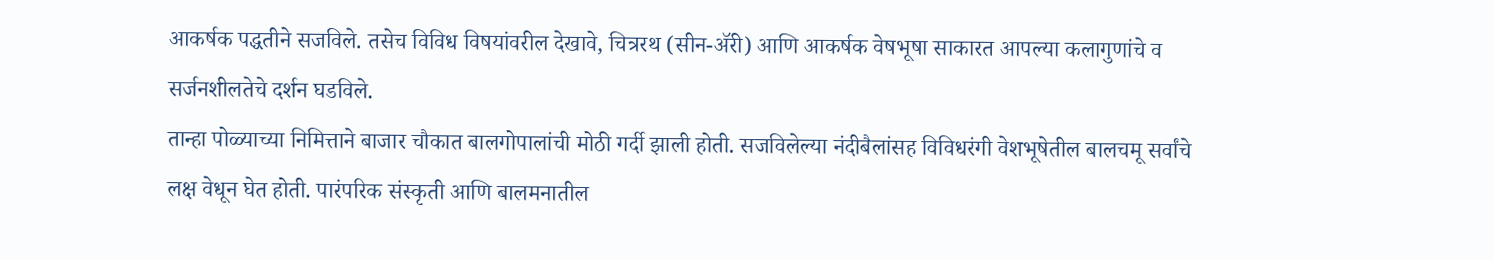आकर्षक पद्धतीने सजविले. तसेच विविध विषयांवरील देखावे, चित्ररथ (सीन-ॲरी) आणि आकर्षक वेषभूषा साकारत आपल्या कलागुणांचे व सर्जनशीलतेचे दर्शन घडविले.
तान्हा पोळ्याच्या निमित्ताने बाजार चौकात बालगोपालांची मोठी गर्दी झाली होती. सजविलेल्या नंदीबैलांसह विविधरंगी वेशभूषेतील बालचमू सर्वांचे लक्ष वेधून घेत होती. पारंपरिक संस्कृती आणि बालमनातील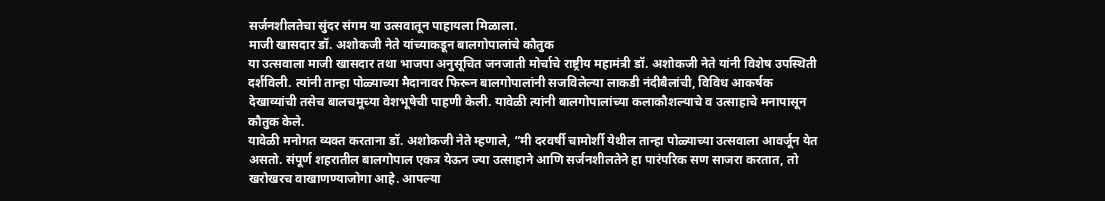सर्जनशीलतेचा सुंदर संगम या उत्सवातून पाहायला मिळाला.
माजी खासदार डॉ. अशोकजी नेते यांच्याकडून बालगोपालांचे कौतुक
या उत्सवाला माजी खासदार तथा भाजपा अनुसूचित जनजाती मोर्चाचे राष्ट्रीय महामंत्री डॉ. अशोकजी नेते यांनी विशेष उपस्थिती दर्शविली. त्यांनी तान्हा पोळ्याच्या मैदानावर फिरून बालगोपालांनी सजविलेल्या लाकडी नंदीबैलांची, विविध आकर्षक देखाव्यांची तसेच बालचमूच्या वेशभूषेची पाहणी केली. यावेळी त्यांनी बालगोपालांच्या कलाकौशल्याचे व उत्साहाचे मनापासून कौतुक केले.
यावेळी मनोगत व्यक्त करताना डॉ. अशोकजी नेते म्हणाले, “मी दरवर्षी चामोर्शी येथील तान्हा पोळ्याच्या उत्सवाला आवर्जून येत असतो. संपूर्ण शहरातील बालगोपाल एकत्र येऊन ज्या उत्साहाने आणि सर्जनशीलतेने हा पारंपरिक सण साजरा करतात, तो खरोखरच वाखाणण्याजोगा आहे. आपल्या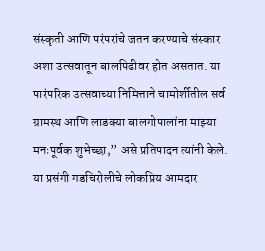संस्कृती आणि परंपरांचे जतन करण्याचे संस्कार अशा उत्सवातून बालपिढीवर होत असतात. या पारंपरिक उत्सवाच्या निमित्ताने चामोर्शीतील सर्व ग्रामस्थ आणि लाडक्या बालगोपालांना माझ्या मनःपूर्वक शुभेच्छा,” असे प्रतिपादन त्यांनी केले.
या प्रसंगी गडचिरोलीचे लोकप्रिय आमदार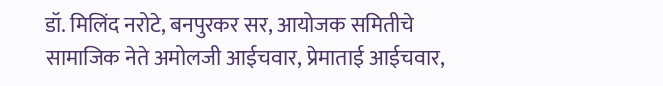डॉ. मिलिंद नरोटे, बनपुरकर सर, आयोजक समितीचे सामाजिक नेते अमोलजी आईचवार, प्रेमाताई आईचवार,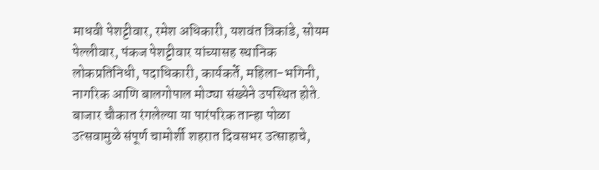माधवी पेशट्टीवार, रमेश अधिकारी, यशवंत त्रिकांडे, सोयम पेल्लीवार, पंकज पेशट्टीवार यांच्यासह स्थानिक लोकप्रतिनिधी, पदाधिकारी, कार्यकर्ते, महिला-भगिनी, नागरिक आणि बालगोपाल मोठ्या संख्येने उपस्थित होते.
बाजार चौकात रंगलेल्या या पारंपरिक तान्हा पोळा उत्सवामुळे संपूर्ण चामोर्शी शहरात दिवसभर उत्साहाचे,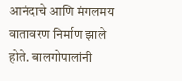आनंदाचे आणि मंगलमय वातावरण निर्माण झाले होते. बालगोपालांनी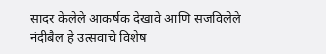सादर केलेले आकर्षक देखावे आणि सजविलेले नंदीबैल हे उत्सवाचे विशेष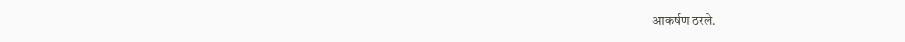आकर्षण ठरले.